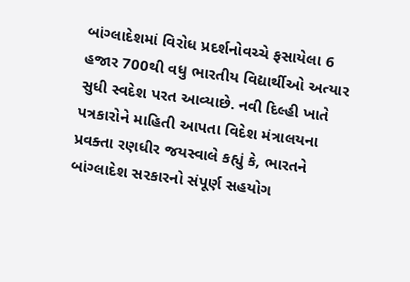બાંગ્લાદેશમાં વિરોધ પ્રદર્શનોવચ્ચે ફસાયેલા 6 હજાર 700થી વધુ ભારતીય વિદ્યાર્થીઓ અત્યાર સુધી સ્વદેશ પરત આવ્યાછે. નવી દિલ્હી ખાતે પત્રકારોને માહિતી આપતા વિદેશ મંત્રાલયના પ્રવક્તા રણધીર જયસ્વાલે કહ્યું કે, ભારતને બાંગ્લાદેશ સરકારનો સંપૂર્ણ સહયોગ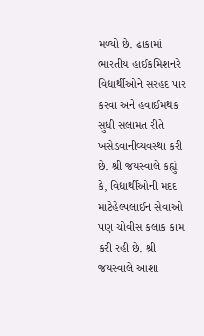મળ્યો છે. ઢાકામાં ભારતીય હાઈકમિશનરે વિદ્યાર્થીઓને સરહદ પાર કરવા અને હવાઈમથક સુધી સલામત રીતે ખસેડવાનીવ્યવસ્થા કરી છે. શ્રી જયસ્વાલે કહ્યું કે, વિદ્યાર્થીઓની મદદ માટેહેલ્પલાઈન સેવાઓ પણ ચોવીસ કલાક કામ કરી રહી છે. શ્રી જયસ્વાલે આશા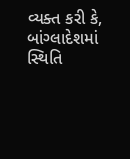વ્યક્ત કરી કે, બાંગ્લાદેશમાં સ્થિતિ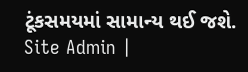ટૂંકસમયમાં સામાન્ય થઈ જશે.
Site Admin |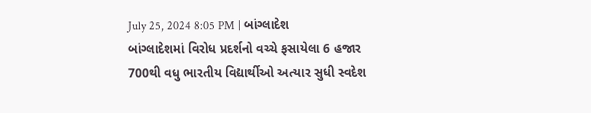July 25, 2024 8:05 PM | બાંગ્લાદેશ
બાંગ્લાદેશમાં વિરોધ પ્રદર્શનો વચ્ચે ફસાયેલા 6 હજાર 700થી વધુ ભારતીય વિદ્યાર્થીઓ અત્યાર સુધી સ્વદેશ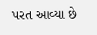પરત આવ્યા છે